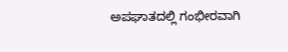ಅಪಘಾತದಲ್ಲಿ ಗಂಭೀರವಾಗಿ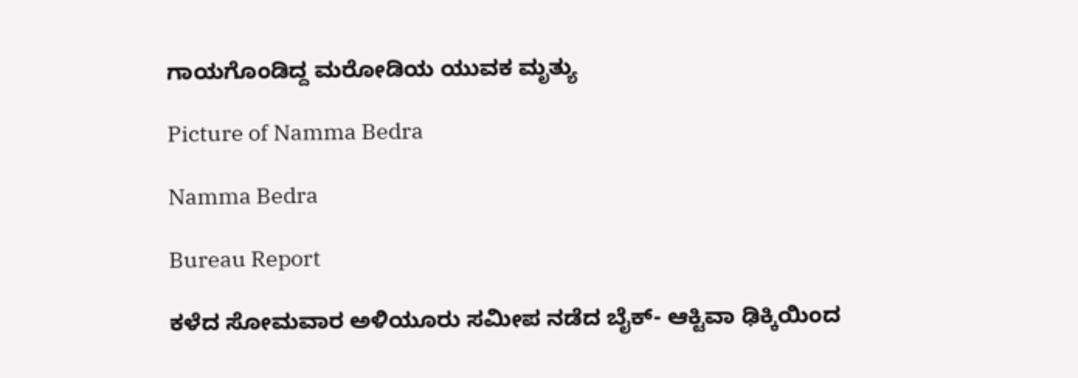ಗಾಯಗೊಂಡಿದ್ದ ಮರೋಡಿಯ ಯುವಕ ಮೃತ್ಯು

Picture of Namma Bedra

Namma Bedra

Bureau Report

ಕಳೆದ ಸೋಮವಾರ ಅಳಿಯೂರು ಸಮೀಪ ನಡೆದ ಬೈಕ್- ಆಕ್ಟಿವಾ ಢಿಕ್ಕಿಯಿಂದ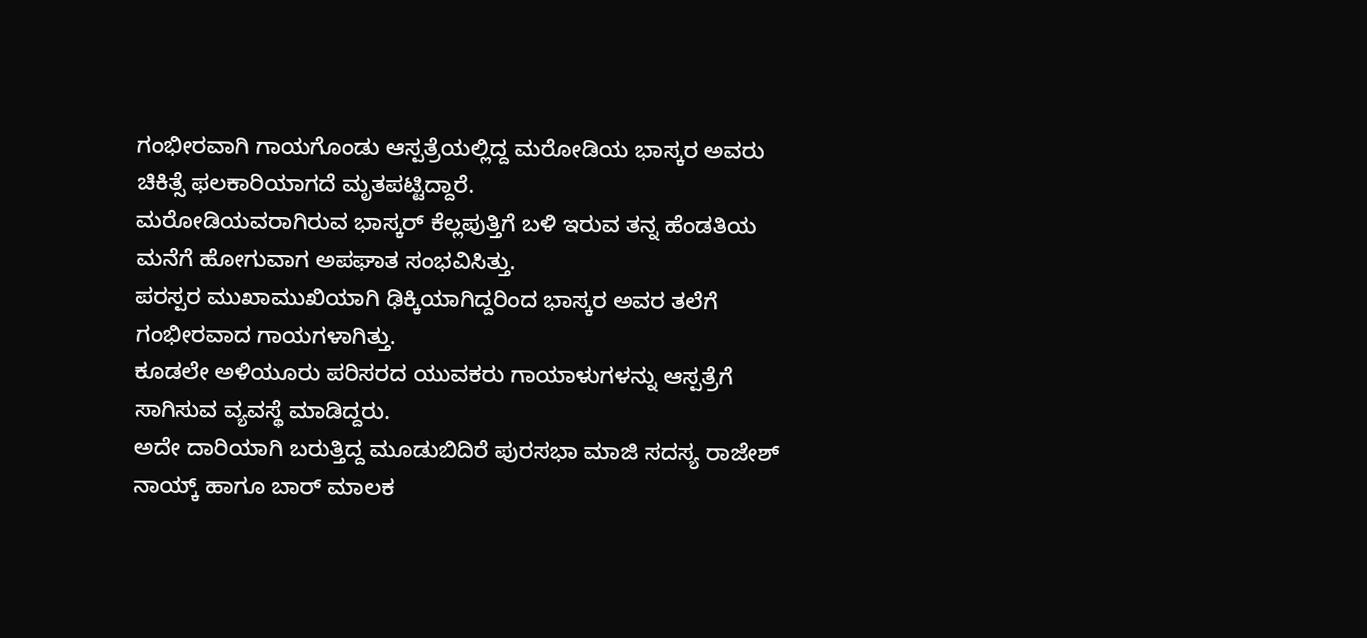ಗಂಭೀರವಾಗಿ ಗಾಯಗೊಂಡು ಆಸ್ಪತ್ರೆಯಲ್ಲಿದ್ದ ಮರೋಡಿಯ ಭಾಸ್ಕರ ಅವರು ಚಿಕಿತ್ಸೆ ಫಲಕಾರಿಯಾಗದೆ ಮೃತಪಟ್ಟಿದ್ದಾರೆ.
ಮರೋಡಿಯವರಾಗಿರುವ ಭಾಸ್ಕರ್ ಕೆಲ್ಲಪುತ್ತಿಗೆ ಬಳಿ ಇರುವ ತನ್ನ ಹೆಂಡತಿಯ ಮನೆಗೆ ಹೋಗುವಾಗ ಅಪಘಾತ ಸಂಭವಿಸಿತ್ತು.
ಪರಸ್ಪರ ಮುಖಾಮುಖಿಯಾಗಿ ಢಿಕ್ಕಿಯಾಗಿದ್ದರಿಂದ ಭಾಸ್ಕರ ಅವರ ತಲೆಗೆ ಗಂಭೀರವಾದ ಗಾಯಗಳಾಗಿತ್ತು.
ಕೂಡಲೇ ಅಳಿಯೂರು ಪರಿಸರದ ಯುವಕರು ಗಾಯಾಳುಗಳನ್ನು ಆಸ್ಪತ್ರೆಗೆ ಸಾಗಿಸುವ ವ್ಯವಸ್ಥೆ ಮಾಡಿದ್ದರು.
ಅದೇ ದಾರಿಯಾಗಿ ಬರುತ್ತಿದ್ದ ಮೂಡುಬಿದಿರೆ ಪುರಸಭಾ ಮಾಜಿ ಸದಸ್ಯ ರಾಜೇಶ್ ನಾಯ್ಕ್ ಹಾಗೂ ಬಾರ್ ಮಾಲಕ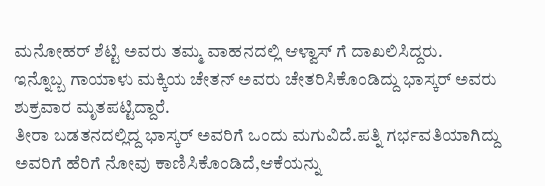ಮನೋಹರ್ ಶೆಟ್ಟಿ ಅವರು ತಮ್ಮ ವಾಹನದಲ್ಲಿ ಆಳ್ವಾಸ್ ಗೆ ದಾಖಲಿಸಿದ್ದರು.
ಇನ್ನೊಬ್ಬ ಗಾಯಾಳು ಮಕ್ಕಿಯ ಚೇತನ್ ಅವರು ಚೇತರಿಸಿಕೊಂಡಿದ್ದು ಭಾಸ್ಕರ್ ಅವರು ಶುಕ್ರವಾರ ಮೃತಪಟ್ಟಿದ್ದಾರೆ.
ತೀರಾ ಬಡತನದಲ್ಲಿದ್ದ ಭಾಸ್ಕರ್ ಅವರಿಗೆ ಒಂದು ಮಗುವಿದೆ.ಪತ್ನಿ ಗರ್ಭವತಿಯಾಗಿದ್ದು ಅವರಿಗೆ ಹೆರಿಗೆ ನೋವು ಕಾಣಿಸಿಕೊಂಡಿದೆ,ಆಕೆಯನ್ನು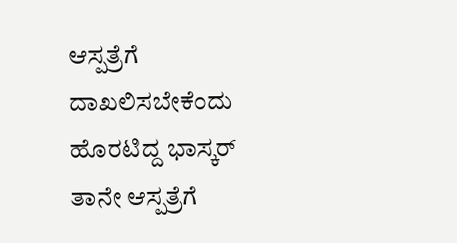ಆಸ್ಪತ್ರೆಗೆ ದಾಖಲಿಸಬೇಕೆಂದು ಹೊರಟಿದ್ದ ಭಾಸ್ಕರ್ ತಾನೇ ಆಸ್ಪತ್ರೆಗೆ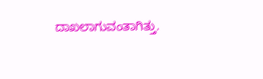ದಾಖಲಾಗುವಂತಾಗಿತ್ತು.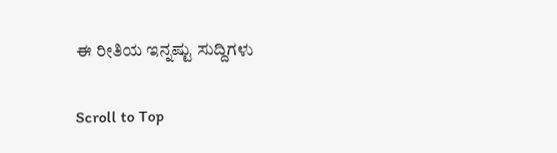ಈ ರೀತಿಯ ಇನ್ನಷ್ಟು ಸುದ್ದಿಗಳು

Scroll to Top